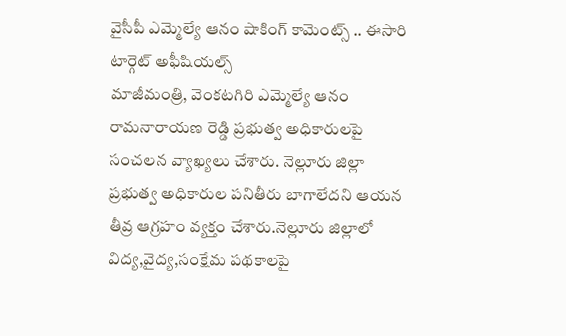వైసీపీ ఎమ్మెల్యే ఆనం షాకింగ్ కామెంట్స్ .. ఈసారి టార్గెట్ అఫీషియల్స్
మాజీమంత్రి, వెంకటగిరి ఎమ్మెల్యే ఆనం రామనారాయణ రెడ్డి ప్రభుత్వ అధికారులపై సంచలన వ్యాఖ్యలు చేశారు. నెల్లూరు జిల్లా ప్రభుత్వ అధికారుల పనితీరు బాగాలేదని ఆయన తీవ్ర ఆగ్రహం వ్యక్తం చేశారు.నెల్లూరు జిల్లాలో విద్య,వైద్య,సంక్షేమ పథకాలపై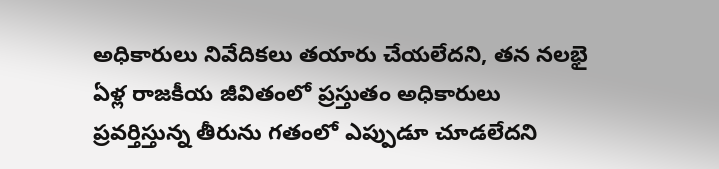అధికారులు నివేదికలు తయారు చేయలేదని, తన నలభై ఏళ్ల రాజకీయ జీవితంలో ప్రస్తుతం అధికారులు ప్రవర్తిస్తున్న తీరును గతంలో ఎప్పుడూ చూడలేదని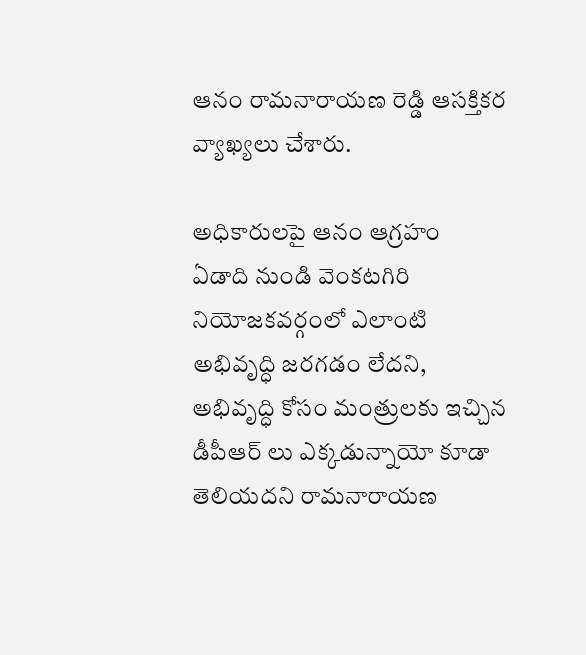ఆనం రామనారాయణ రెడ్డి ఆసక్తికర వ్యాఖ్యలు చేశారు.

అధికారులపై ఆనం ఆగ్రహం
ఏడాది నుండి వెంకటగిరి నియోజకవర్గంలో ఎలాంటి అభివృద్ధి జరగడం లేదని, అభివృద్ధి కోసం మంత్రులకు ఇచ్చిన డీపీఆర్ లు ఎక్కడున్నాయో కూడా తెలియదని రామనారాయణ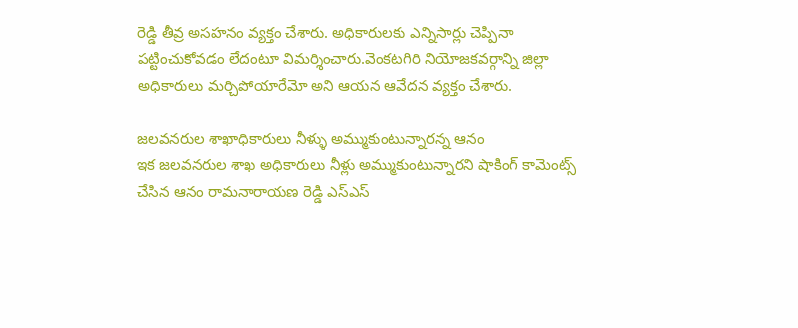రెడ్డి తీవ్ర అసహనం వ్యక్తం చేశారు. అధికారులకు ఎన్నిసార్లు చెప్పినా పట్టించుకోవడం లేదంటూ విమర్శించారు.వెంకటగిరి నియోజకవర్గాన్ని జిల్లా అధికారులు మర్చిపోయారేమో అని ఆయన ఆవేదన వ్యక్తం చేశారు.

జలవనరుల శాఖాధికారులు నీళ్ళు అమ్ముకుంటున్నారన్న ఆనం
ఇక జలవనరుల శాఖ అధికారులు నీళ్లు అమ్ముకుంటున్నారని షాకింగ్ కామెంట్స్ చేసిన ఆనం రామనారాయణ రెడ్డి ఎస్ఎస్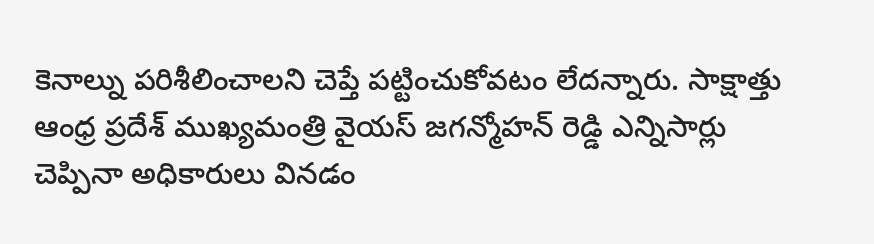కెనాల్ను పరిశీలించాలని చెప్తే పట్టించుకోవటం లేదన్నారు. సాక్షాత్తు ఆంధ్ర ప్రదేశ్ ముఖ్యమంత్రి వైయస్ జగన్మోహన్ రెడ్డి ఎన్నిసార్లు చెప్పినా అధికారులు వినడం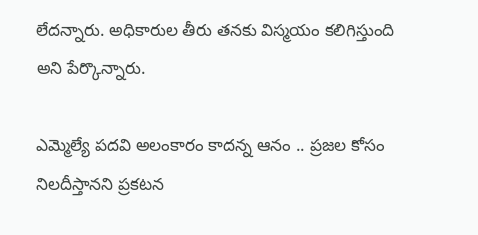లేదన్నారు. అధికారుల తీరు తనకు విస్మయం కలిగిస్తుంది అని పేర్కొన్నారు.

ఎమ్మెల్యే పదవి అలంకారం కాదన్న ఆనం .. ప్రజల కోసం నిలదీస్తానని ప్రకటన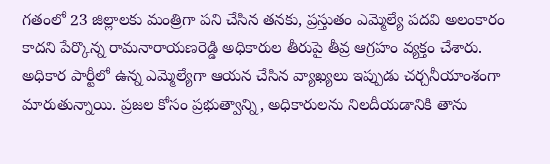గతంలో 23 జిల్లాలకు మంత్రిగా పని చేసిన తనకు, ప్రస్తుతం ఎమ్మెల్యే పదవి అలంకారం కాదని పేర్కొన్న రామనారాయణరెడ్డి అధికారుల తీరుపై తీవ్ర ఆగ్రహం వ్యక్తం చేశారు. అధికార పార్టీలో ఉన్న ఎమ్మెల్యేగా ఆయన చేసిన వ్యాఖ్యలు ఇప్పుడు చర్చనీయాంశంగా మారుతున్నాయి. ప్రజల కోసం ప్రభుత్వాన్ని, అధికారులను నిలదీయడానికి తాను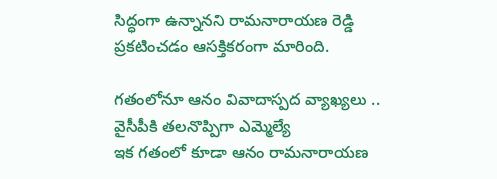సిద్ధంగా ఉన్నానని రామనారాయణ రెడ్డి ప్రకటించడం ఆసక్తికరంగా మారింది.

గతంలోనూ ఆనం వివాదాస్పద వ్యాఖ్యలు .. వైసీపీకి తలనొప్పిగా ఎమ్మెల్యే
ఇక గతంలో కూడా ఆనం రామనారాయణ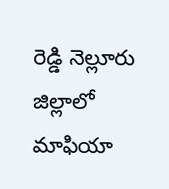రెడ్డి నెల్లూరు జిల్లాలో మాఫియా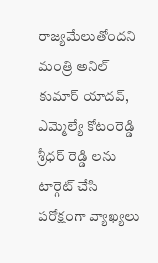రాజ్యమేలుతోందని మంత్రి అనిల్ కుమార్ యాదవ్, ఎమ్మెల్యే కోటంరెడ్డి శ్రీధర్ రెడ్డి లను టార్గెట్ చేసి పరోక్షంగా వ్యాఖ్యలు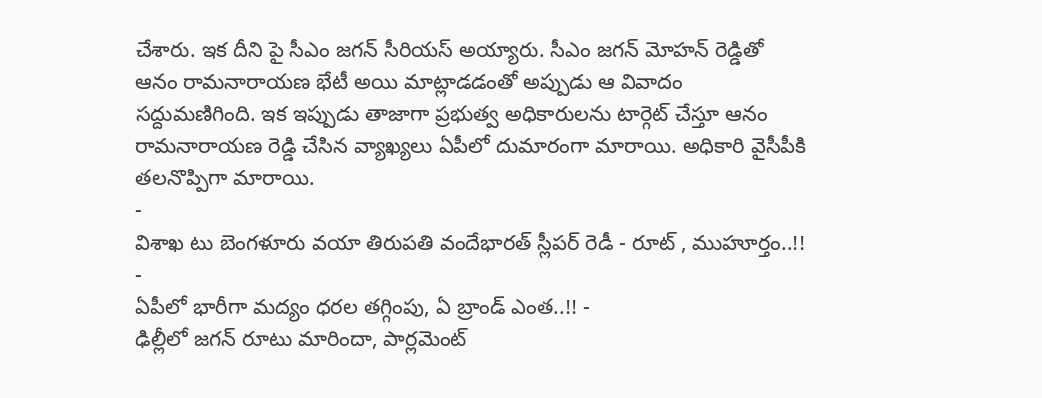చేశారు. ఇక దీని పై సీఎం జగన్ సీరియస్ అయ్యారు. సీఎం జగన్ మోహన్ రెడ్డితో ఆనం రామనారాయణ భేటీ అయి మాట్లాడడంతో అప్పుడు ఆ వివాదం సద్దుమణిగింది. ఇక ఇప్పుడు తాజాగా ప్రభుత్వ అధికారులను టార్గెట్ చేస్తూ ఆనం రామనారాయణ రెడ్డి చేసిన వ్యాఖ్యలు ఏపీలో దుమారంగా మారాయి. అధికారి వైసీపీకి తలనొప్పిగా మారాయి.
-
విశాఖ టు బెంగళూరు వయా తిరుపతి వందేభారత్ స్లీపర్ రెడీ - రూట్ , ముహూర్తం..!! -
ఏపీలో భారీగా మద్యం ధరల తగ్గింపు, ఏ బ్రాండ్ ఎంత..!! -
ఢిల్లీలో జగన్ రూటు మారిందా, పార్లమెంట్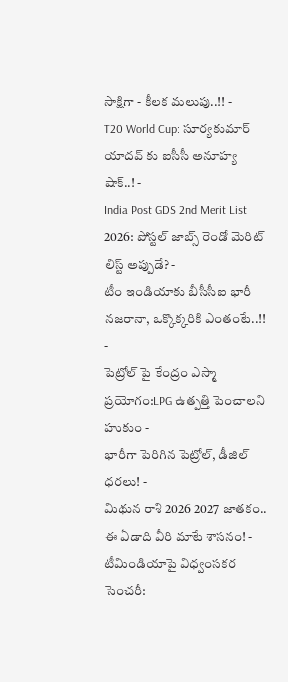సాక్షిగా - కీలక మలుపు..!! -
T20 World Cup: సూర్యకుమార్ యాదవ్ కు ఐసీసీ అనూహ్య షాక్..! -
India Post GDS 2nd Merit List 2026: పోస్టల్ జాబ్స్ రెండో మెరిట్ లిస్ట్ అప్పుడే? -
టీం ఇండియాకు బీసీసీఐ భారీ నజరానా, ఒక్కొక్కరికి ఎంతంటే..!! -
పెట్రోల్ పై కేంద్రం ఎస్మా ప్రయోగం:LPG ఉత్పత్తి పెంచాలని హుకుం -
భారీగా పెరిగిన పెట్రోల్, డీజిల్ ధరలు! -
మిథున రాశి 2026 2027 జాతకం.. ఈ ఏడాది వీరి మాటే శాసనం! -
టీమిండియాపై విధ్వంసకర సెంచరీ: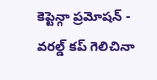కెప్టెన్గా ప్రమోషన్ -
వరల్డ్ కప్ గెలిచినా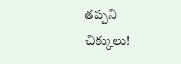తప్పని చిక్కులు!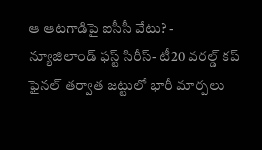ఆ ఆటగాడిపై ఐసీసీ వేటు? -
న్యూజిలాండ్ ఫస్ట్ సిరీస్- టీ20 వరల్డ్ కప్ ఫైనల్ తర్వాత జట్టులో భారీ మార్పలు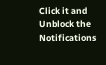Click it and Unblock the Notifications